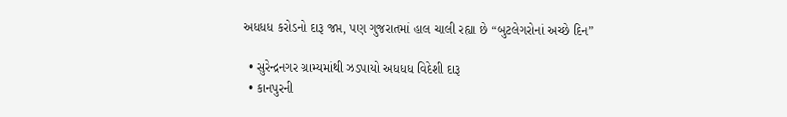અધધધ કરોડનો દારૂ જપ્ત, પણ ગુજરાતમાં હાલ ચાલી રહ્યા છે “બુટલેગરોનાં અચ્છે દિન”

  • સુરેન્દ્રનગર ગ્રામ્યમાંથી ઝડપાયો અધધધ વિદેશી દારૂ
  • કાનપુરની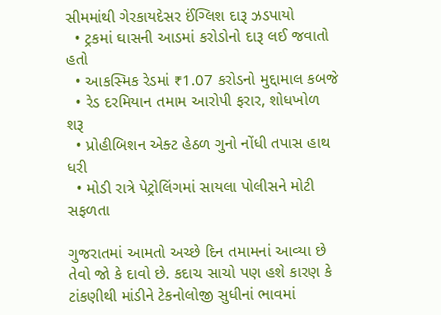સીમમાંથી ગેરકાયદેસર ઈંગ્લિશ દારૂ ઝડપાયો
  • ટ્રકમાં ઘાસની આડમાં કરોડોનો દારૂ લઈ જવાતો હતો
  • આકસ્મિક રેડમાં ₹1.07 કરોડનો મુદ્દામાલ કબજે
  • રેડ દરમિયાન તમામ આરોપી ફરાર, શોધખોળ શરૂ
  • પ્રોહીબિશન એક્ટ હેઠળ ગુનો નોંધી તપાસ હાથ ધરી
  • મોડી રાત્રે પેટ્રોલિંગમાં સાયલા પોલીસને મોટી સફળતા

ગુજરાતમાં આમતો અચ્છે દિન તમામનાં આવ્યા છે તેવો જો કે દાવો છે. કદાચ સાચો પણ હશે કારણ કે ટાંકણીથી માંડીને ટેકનોલોજી સુધીનાં ભાવમાં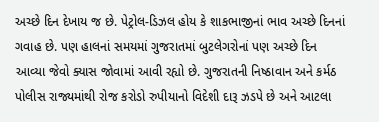અચ્છે દિન દેખાય જ છે. પેટ્રોલ-ડિઝલ હોય કે શાકભાજીનાં ભાવ અચ્છે દિનનાં ગવાહ છે. પણ હાલનાં સમયમાં ગુજરાતમાં બુટલેગરોનાં પણ અચ્છે દિન આવ્યા જેવો ક્યાસ જોવામાં આવી રહ્યો છે. ગુજરાતની નિષ્ઠાવાન અને કર્મઠ પોલીસ રાજ્યમાંથી રોજ કરોડો રુપીયાનો વિદેશી દારૂ ઝડપે છે અને આટલા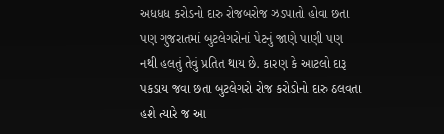અધધધ કરોડનો દારુ રોજબરોજ ઝડપાતો હોવા છતા પણ ગુજરાતમાં બુટલેગરોનાં પેટનું જાણે પાણી પણ નથી હલતું તેવું પ્રતિત થાય છે. કારણ કે આટલો દારૂ પકડાય જવા છતા બુટલેગરો રોજ કરોડોનો દારુ ઠલવતા હશે ત્યારે જ આ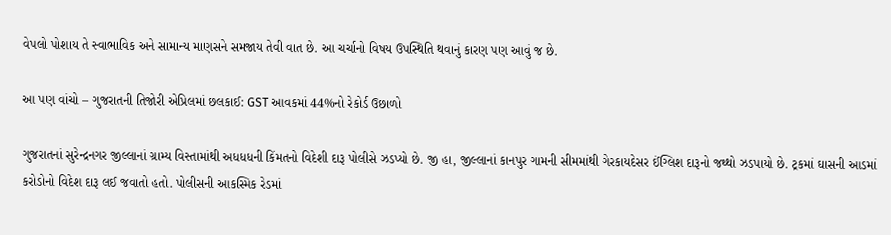વેપલો પોશાય તે સ્વાભાવિક અને સામાન્ય માણસને સમજાય તેવી વાત છે. આ ચર્ચાનો વિષય ઉપસ્થિતિ થવાનું કારણ પણ આવું જ છે.

આ પણ વાંચો – ગુજરાતની તિજોરી એપ્રિલમાં છલકાઈ: GST આવકમાં 44%નો રેકોર્ડ ઉછાળો

ગુજરાતનાં સુરેન્દ્રનગર જીલ્લાનાં ગ્રામ્ય વિસ્તામાંથી અધધધની કિંમતનો વિદેશી દારૂ પોલીસે ઝડપ્યો છે. જી હા, જીલ્લાનાં કાનપુર ગામની સીમમાંથી ગેરકાયદેસર ઈંગ્લિશ દારૂનો જથ્થો ઝડપાયો છે. ટ્રકમાં ઘાસની આડમાં કરોડોનો વિદેશ દારૂ લઈ જવાતો હતો. પોલીસની આકસ્મિક રેડમાં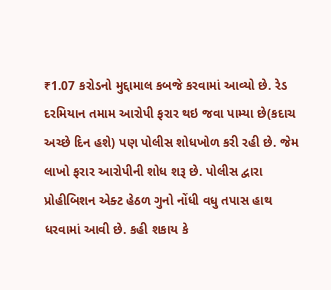₹1.07 કરોડનો મુદ્દામાલ કબજે કરવામાં આવ્યો છે. રેડ દરમિયાન તમામ આરોપી ફરાર થઇ જવા પામ્યા છે(કદાચ અચ્છે દિન હશે) પણ પોલીસ શોધખોળ કરી રહી છે. જેમ લાખો ફરાર આરોપીની શોધ શરૂ છે. પોલીસ દ્વારા પ્રોહીબિશન એક્ટ હેઠળ ગુનો નોંધી વધુ તપાસ હાથ ધરવામાં આવી છે. કહી શકાય કે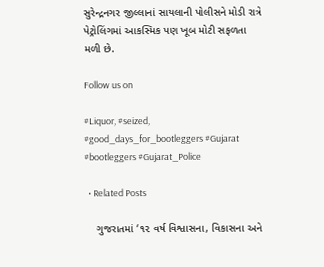સુરેન્દ્રનગર જીલ્લાનાં સાયલાની પોલીસને મોડી રાત્રે પેટ્રોલિંગમાં આકસ્મિક પણ ખૂબ મોટી સફળતા મળી છે.

Follow us on

#Liquor, #seized, #good_days_for_bootleggers #Gujarat #bootleggers #Gujarat_Police

  • Related Posts

    ગુજરાતમાં ‘૧૨ વર્ષ વિશ્વાસના, વિકાસના અને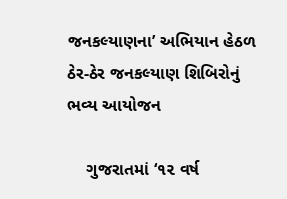જનકલ્યાણના’ અભિયાન હેઠળ ઠેર-ઠેર જનકલ્યાણ શિબિરોનું ભવ્ય આયોજન

    ગુજરાતમાં ‘૧૨ વર્ષ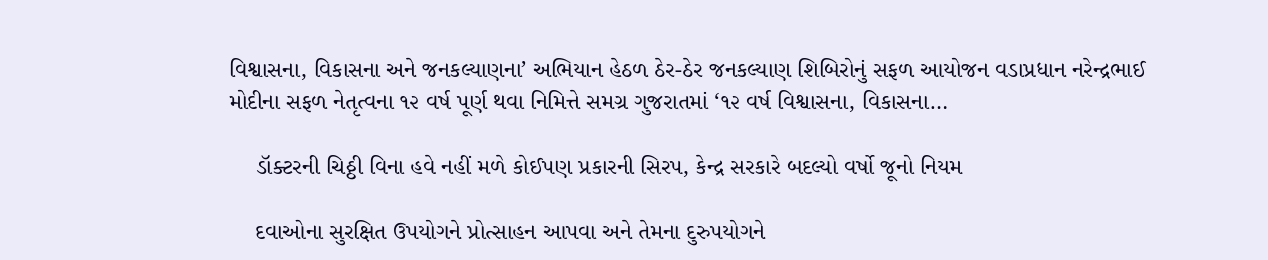વિશ્વાસના, વિકાસના અને જનકલ્યાણના’ અભિયાન હેઠળ ઠેર-ઠેર જનકલ્યાણ શિબિરોનું સફળ આયોજન વડાપ્રધાન નરેન્દ્રભાઈ મોદીના સફળ નેતૃત્વના ૧૨ વર્ષ પૂર્ણ થવા નિમિત્તે સમગ્ર ગુજરાતમાં ‘૧૨ વર્ષ વિશ્વાસના, વિકાસના…

    ડૉક્ટરની ચિઠ્ઠી વિના હવે નહીં મળે કોઈપણ પ્રકારની સિરપ, કેન્દ્ર સરકારે બદલ્યો વર્ષો જૂનો નિયમ

    દવાઓના સુરક્ષિત ઉપયોગને પ્રોત્સાહન આપવા અને તેમના દુરુપયોગને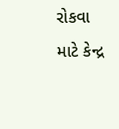રોકવા માટે કેન્દ્ર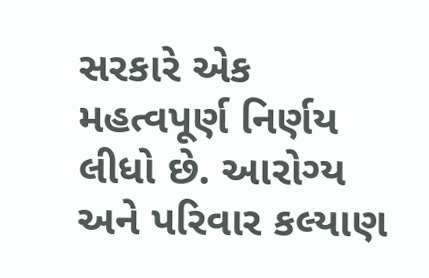સરકારે એક મહત્વપૂર્ણ નિર્ણય લીધો છે. આરોગ્ય અને પરિવાર કલ્યાણ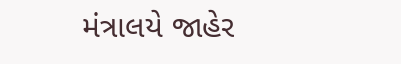મંત્રાલયે જાહેર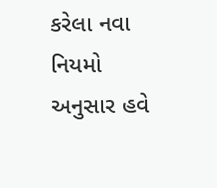કરેલા નવા નિયમો અનુસાર હવે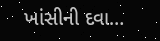ખાંસીની દવા…